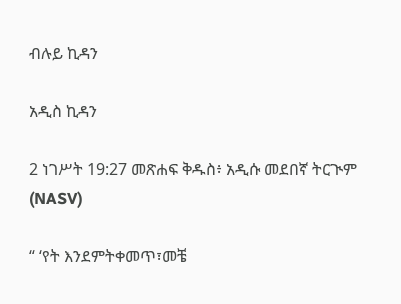ብሉይ ኪዳን

አዲስ ኪዳን

2 ነገሥት 19:27 መጽሐፍ ቅዱስ፥ አዲሱ መደበኛ ትርጒም (NASV)

“ ‘የት እንደምትቀመጥ፣መቼ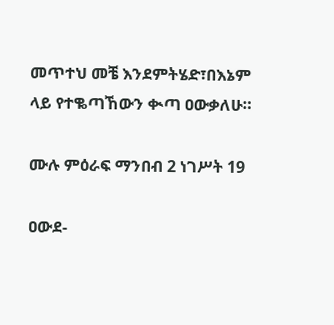መጥተህ መቼ እንደምትሄድ፣በእኔም ላይ የተቈጣኸውን ቊጣ ዐውቃለሁ።

ሙሉ ምዕራፍ ማንበብ 2 ነገሥት 19

ዐውደ-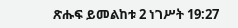ጽሑፍ ይመልከቱ 2 ነገሥት 19:27